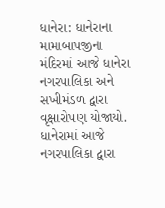ધાનેરા: ધાનેરાના મામાબાપજીના મંદિરમાં આજે ધાનેરા નગરપાલિકા અને સખીમંડળ દ્વારા વૃક્ષારોપણ યોજાયો.
ધાનેરામાં આજે નગરપાલિકા દ્વારા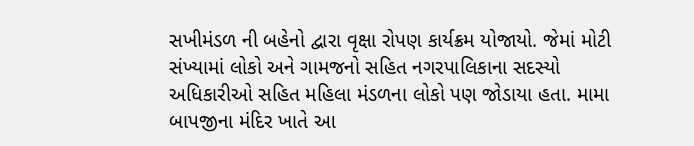સખીમંડળ ની બહેનો દ્વારા વૃક્ષા રોપણ કાર્યક્રમ યોજાયો. જેમાં મોટી સંખ્યામાં લોકો અને ગામજનો સહિત નગરપાલિકાના સદસ્યો અધિકારીઓ સહિત મહિલા મંડળના લોકો પણ જોડાયા હતા. મામા બાપજીના મંદિર ખાતે આ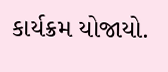કાર્યક્રમ યોજાયો.